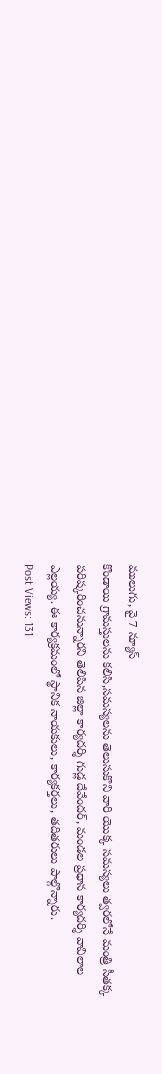ములుగు, వై 7 న్యూస్
కొండాయి గ్రామస్తులను కలిసి,సమస్యలను తెలుసుకొని వారి యొక్క సమస్యలు త్వరలోనే మంత్రి సీతక్క పరిష్కరించనున్నారని తెలిపిన జిల్లా కార్యదర్శి గుడ్ల దేవేందర్, మండల ప్రధాన కార్యదర్శి వావిలాల ఎల్లయ్య. ఈ కార్యక్రమంలో స్థానిక నాయకులు, కార్యకర్తలు, తదితరులు పాల్గొన్నారు.
Post Views: 131